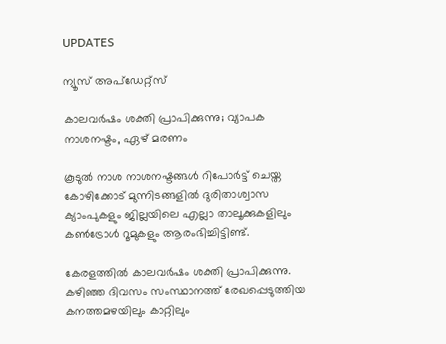UPDATES

ന്യൂസ് അപ്ഡേറ്റ്സ്

കാലവര്‍ഷം ശക്തി പ്രാപിക്കുന്നു; വ്യാപക നാശനഷ്ടം, ഏഴ് മരണം

കൂടുല്‍ നാശ നാശനഷ്ടങ്ങള്‍ റിപോര്‍ട്ട് ചെയ്ത കോഴിക്കോട് മുന്നിടങ്ങളില്‍ ദുരിതാശ്വാസ ക്യാംപുകളും ജില്ലയിലെ എല്ലാ താലൂക്കുകളിലും കണ്‍ട്രോള്‍ റൂമുകളും ആരംഭിച്ചിട്ടിണ്ട്.

കേരളത്തില്‍ കാലവര്‍ഷം ശക്തി പ്രാപിക്കുന്നു. കഴിഞ്ഞ ദിവസം സംസ്ഥാനത്ത് രേഖപ്പെടുത്തിയ കനത്തമഴയിലും കാറ്റിലും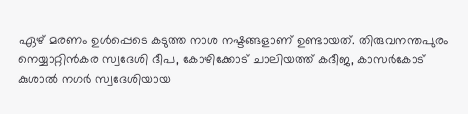ഏഴ് മരണം ഉള്‍പ്പെടെ കടുത്ത നാശ നഷ്ടങ്ങളാണ് ഉണ്ടായത്. തിരുവനന്തപുരം നെയ്യാറ്റിന്‍കര സ്വദേശി ദീപ, കോഴിക്കോട് ചാലിയത്ത് കദീജ, കാസര്‍കോട് കുശാല്‍ നഗര്‍ സ്വദേശിയായ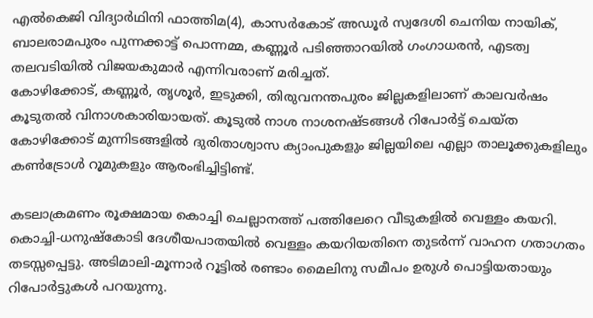എല്‍കെജി വിദ്യാര്‍ഥിനി ഫാത്തിമ(4), കാസര്‍കോട് അഡൂര്‍ സ്വദേശി ചെനിയ നായിക്, ബാലരാമപുരം പുന്നക്കാട്ട് പൊന്നമ്മ, കണ്ണൂര്‍ പടിഞ്ഞാറയില്‍ ഗംഗാധരന്‍, എടത്വ തലവടിയില്‍ വിജയകുമാര്‍ എന്നിവരാണ് മരിച്ചത്.
കോഴിക്കോട്, കണ്ണൂര്‍, തൃശൂര്‍, ഇടുക്കി, തിരുവനന്തപുരം ജില്ലകളിലാണ് കാലവര്‍ഷം കൂടുതല്‍ വിനാശകാരിയായത്. കൂടുല്‍ നാശ നാശനഷ്ടങ്ങള്‍ റിപോര്‍ട്ട് ചെയ്ത കോഴിക്കോട് മുന്നിടങ്ങളില്‍ ദുരിതാശ്വാസ ക്യാംപുകളും ജില്ലയിലെ എല്ലാ താലൂക്കുകളിലും കണ്‍ട്രോള്‍ റൂമുകളും ആരംഭിച്ചിട്ടിണ്ട്.

കടലാക്രമണം രൂക്ഷമായ കൊച്ചി ചെല്ലാനത്ത് പത്തിലേറെ വീടുകളില്‍ വെള്ളം കയറി. കൊച്ചി-ധനുഷ്‌കോടി ദേശീയപാതയില്‍ വെള്ളം കയറിയതിനെ തുടര്‍ന്ന് വാഹന ഗതാഗതം തടസ്സപ്പെട്ടു. അടിമാലി-മൂന്നാര്‍ റൂട്ടില്‍ രണ്ടാം മൈലിനു സമീപം ഉരുള്‍ പൊട്ടിയതായും റിപോര്‍ട്ടുകള്‍ പറയുന്നു.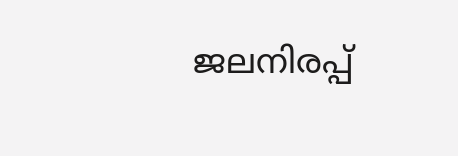ജലനിരപ്പ്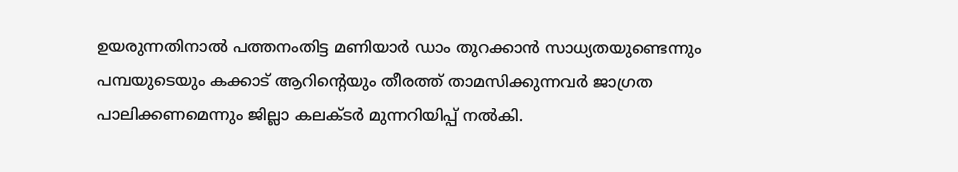ഉയരുന്നതിനാല്‍ പത്തനംതിട്ട മണിയാര്‍ ഡാം തുറക്കാന്‍ സാധ്യതയുണ്ടെന്നും പമ്പയുടെയും കക്കാട് ആറിന്റെയും തീരത്ത് താമസിക്കുന്നവര്‍ ജാഗ്രത പാലിക്കണമെന്നും ജില്ലാ കലക്ടര്‍ മുന്നറിയിപ്പ് നല്‍കി.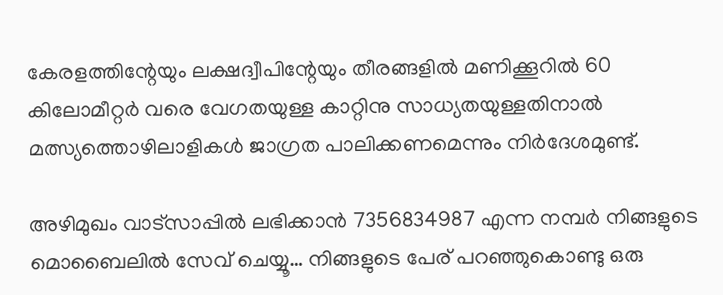കേരളത്തിന്റേയും ലക്ഷദ്വീപിന്റേയും തീരങ്ങളില്‍ മണിക്കൂറില്‍ 60 കിലോമീറ്റര്‍ വരെ വേഗതയുള്ള കാറ്റിനു സാധ്യതയുള്ളതിനാല്‍ മത്സ്യത്തൊഴിലാളികള്‍ ജാഗ്രത പാലിക്കണമെന്നും നിര്‍ദേശമുണ്ട്.

അഴിമുഖം വാട്‌സാപ്പില്‍ ലഭിക്കാന്‍ 7356834987 എന്ന നമ്പര്‍ നിങ്ങളുടെ മൊബൈലില്‍ സേവ് ചെയ്യൂ… നിങ്ങളുടെ പേര് പറഞ്ഞുകൊണ്ടു ഒരു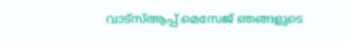വാട്‌സ്ആപ്പ് മെസേജ് ഞങ്ങളുടെ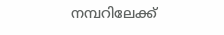നമ്പറിലേക്ക്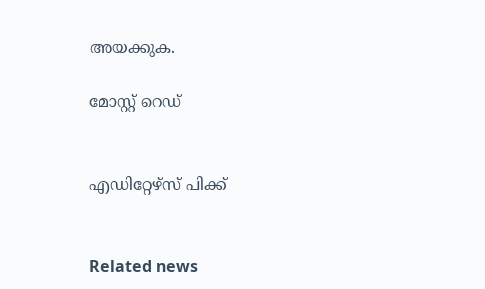അയക്കുക.

മോസ്റ്റ് റെഡ്


എഡിറ്റേഴ്സ് പിക്ക്


Related news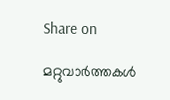Share on

മറ്റുവാര്‍ത്തകള്‍